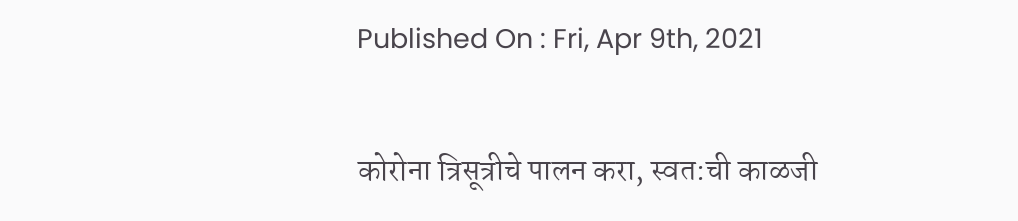Published On : Fri, Apr 9th, 2021

कोरोना त्रिसूत्रीचे पालन करा, स्वत:ची काळजी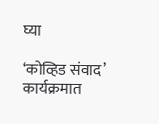घ्या

‘कोव्हिड संवाद’ कार्यक्रमात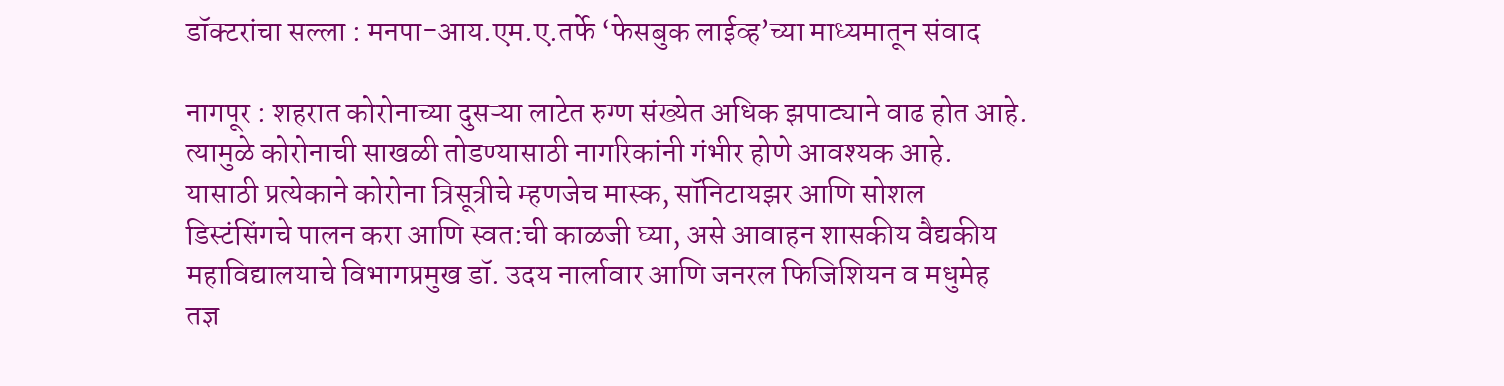डॉक्टरांचा सल्ला : मनपा-आय.एम.ए.तर्फे ‘फेसबुक लाईव्ह’च्या माध्यमातून संवाद

नागपूर : शहरात कोरोनाच्या दुसऱ्या लाटेत रुग्ण संख्येत अधिक झपाट्याने वाढ होत आहे. त्यामुळे कोरोनाची साखळी तोडण्यासाठी नागरिकांनी गंभीर होणे आवश्यक आहे. यासाठी प्रत्येकाने कोरोना त्रिसूत्रीचे म्हणजेच मास्क, सॉनिटायझर आणि सोशल डिस्टंसिंगचे पालन करा आणि स्वत:ची काळजी घ्या, असे आवाहन शासकीय वैद्यकीय महाविद्यालयाचे विभागप्रमुख डॉ. उदय नार्लावार आणि जनरल फिजिशियन व मधुमेह तज्ञ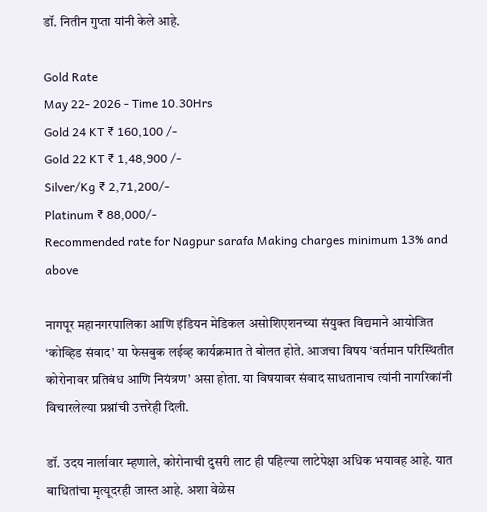डॉ. नितीन गुप्ता यांनी केले आहे.

Gold Rate
May 22- 2026 - Time 10.30Hrs
Gold 24 KT ₹ 160,100 /-
Gold 22 KT ₹ 1,48,900 /-
Silver/Kg ₹ 2,71,200/-
Platinum ₹ 88,000/-
Recommended rate for Nagpur sarafa Making charges minimum 13% and above

नागपूर महानगरपालिका आणि इंडियन मेडिकल असोशिएशनच्या संयुक्त विद्यमाने आयोजित ‘कोव्हिड संवाद’ या फेसबुक लईव्ह कार्यक्रमात ते बोलत होते. आजचा विषय ‘वर्तमान परिस्थितीत कोरोनावर प्रतिबंध आणि नियंत्रण’ असा होता. या विषयावर संवाद साधतानाच त्यांनी नागरिकांनी विचारलेल्या प्रश्नांची उत्तरेही दिली.

डॉ. उदय नार्लावार म्हणाले, कोरोनाची दुसरी लाट ही पहिल्या लाटेपेक्षा अधिक भयावह आहे. यात बाधितांचा मृत्यूदरही जास्त आहे. अशा वेळेस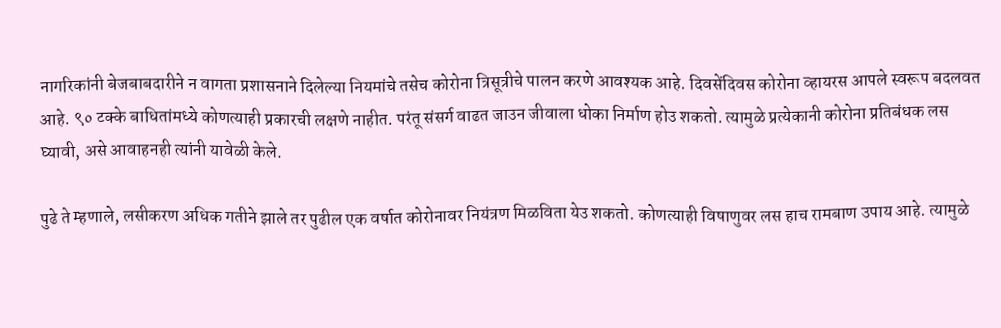नागरिकांनी बेजबाबदारीने न वागता प्रशासनाने दिलेल्या नियमांचे तसेच कोरोना त्रिसूत्रीचे पालन करणे आवश्यक आहे. दिवसेंदिवस कोरोना व्हायरस आपले स्वरूप बदलवत आहे. ९० टक्के बाधितांमध्ये कोणत्याही प्रकारची लक्षणे नाहीत. परंतू संसर्ग वाढत जाउन जीवाला धोका निर्माण होउ शकतो. त्यामुळे प्रत्येकानी कोरोना प्रतिबंधक लस घ्यावी, असे आवाहनही त्यांनी यावेळी केले.

पुढे ते म्हणाले, लसीकरण अधिक गतीने झाले तर पुढील एक वर्षात कोरोनावर नियंत्रण मिळविता येउ शकतो. कोणत्याही विषाणुवर लस हाच रामबाण उपाय आहे. त्यामुळे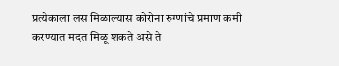प्रत्येकाला लस मिळाल्यास कोरोना रुग्णांचे प्रमाण कमी करण्यात मदत मिळू शकते असे ते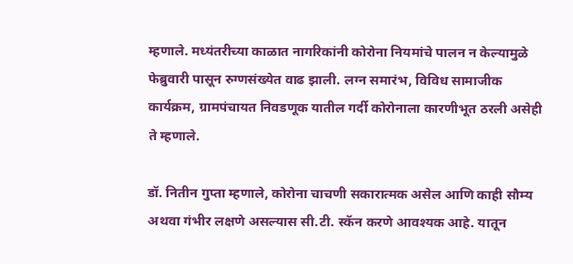म्हणाले. मध्यंतरीच्या काळात नागरिकांनी कोरोना नियमांचे पालन न केल्यामुळे फेब्रुवारी पासून रुग्णसंख्येत वाढ झाली. लग्न समारंभ, विविध सामाजीक कार्यक्रम, ग्रामपंचायत निवडणूक यातील गर्दी कोरोनाला कारणीभूत ठरली असेही ते म्हणाले.

डॉ. नितीन गुप्ता म्हणाले, कोरोना चाचणी सकारात्मक असेल आणि काही सौम्य अथवा गंभीर लक्षणे असल्यास सी.टी. स्कॅन करणे आवश्यक आहे. यातून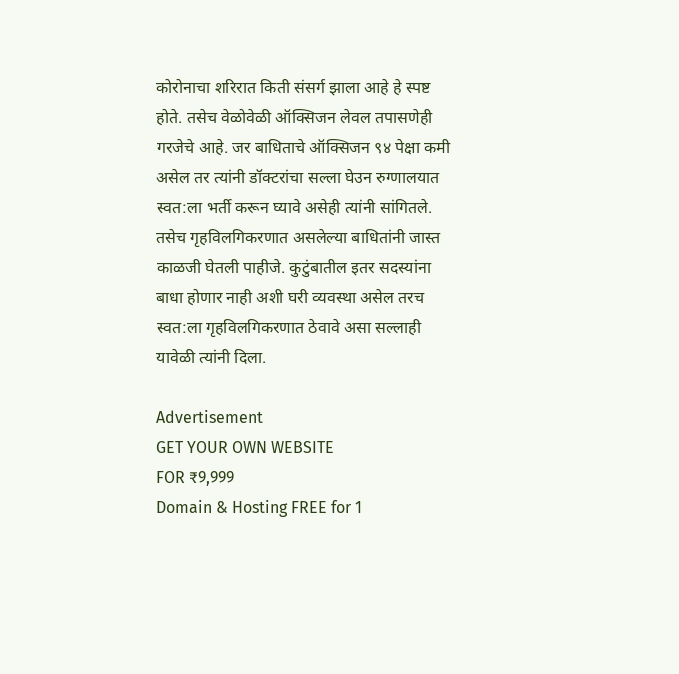कोरोनाचा शरिरात किती संसर्ग झाला आहे हे स्पष्ट होते. तसेच वेळोवेळी ऑक्सिजन लेवल तपासणेही गरजेचे आहे. जर बाधिताचे ऑक्सिजन ९४ पेक्षा कमी असेल तर त्यांनी डॉक्टरांचा सल्ला घेउन रुग्णालयात स्वत:ला भर्ती करून घ्यावे असेही त्यांनी सांगितले. तसेच गृहविलगिकरणात असलेल्या बाधितांनी जास्त काळजी घेतली पाहीजे. कुटुंबातील इतर सदस्यांना बाधा होणार नाही अशी घरी व्यवस्था असेल तरच स्वत:ला गृहविलगिकरणात ठेवावे असा सल्लाही यावेळी त्यांनी दिला.

Advertisement
GET YOUR OWN WEBSITE
FOR ₹9,999
Domain & Hosting FREE for 1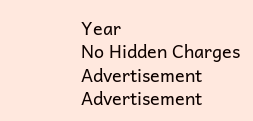Year
No Hidden Charges
Advertisement
Advertisement